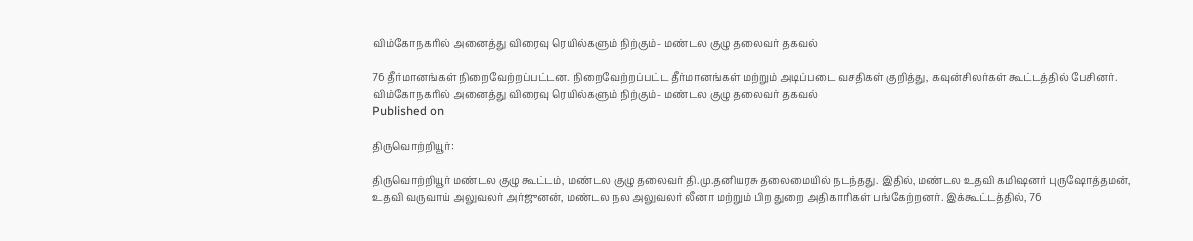விம்கோநகரில் அனைத்து விரைவு ரெயில்களும் நிற்கும்- மண்டல குழு தலைவர் தகவல்

76 தீர்மானங்கள் நிறைவேற்றப்பட்டன. நிறைவேற்றப்பட்ட தீர்மானங்கள் மற்றும் அடிப்படை வசதிகள் குறித்து, கவுன்சிலர்கள் கூட்டத்தில் பேசினர்.
விம்கோநகரில் அனைத்து விரைவு ரெயில்களும் நிற்கும்- மண்டல குழு தலைவர் தகவல்
Published on

திருவொற்றியூர்:

திருவொற்றியூர் மண்டல குழு கூட்டம், மண்டல குழு தலைவர் தி.மு.தனியரசு தலைமையில் நடந்தது. இதில், மண்டல உதவி கமிஷனர் புருஷோத்தமன், உதவி வருவாய் அலுவலர் அர்ஜுனன், மண்டல நல அலுவலர் லீனா மற்றும் பிற துறை அதிகாரிகள் பங்கேற்றனர். இக்கூட்டத்தில், 76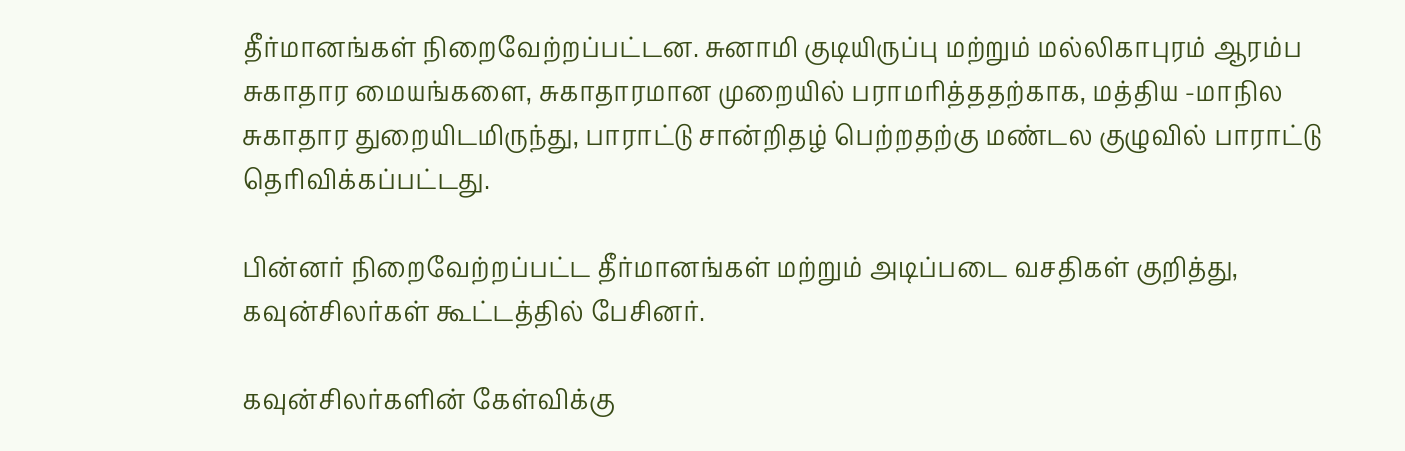தீர்மானங்கள் நிறைவேற்றப்பட்டன. சுனாமி குடியிருப்பு மற்றும் மல்லிகாபுரம் ஆரம்ப சுகாதார மையங்களை, சுகாதாரமான முறையில் பராமரித்ததற்காக, மத்திய -மாநில சுகாதார துறையிடமிருந்து, பாராட்டு சான்றிதழ் பெற்றதற்கு மண்டல குழுவில் பாராட்டு தெரிவிக்கப்பட்டது.

பின்னர் நிறைவேற்றப்பட்ட தீர்மானங்கள் மற்றும் அடிப்படை வசதிகள் குறித்து, கவுன்சிலர்கள் கூட்டத்தில் பேசினர்.

கவுன்சிலர்களின் கேள்விக்கு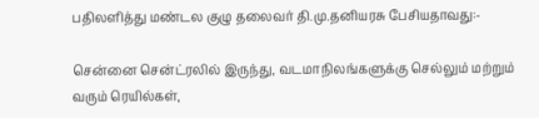பதிலளித்து மண்டல குழு தலைவர் தி.மு.தனியரசு பேசியதாவது:-

சென்னை சென்ட்ரலில் இருந்து, வடமாநிலங்களுக்கு செல்லும் மற்றும் வரும் ரெயில்கள்,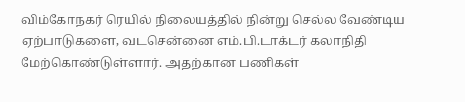விம்கோநகர் ரெயில் நிலையத்தில் நின்று செல்ல வேண்டிய ஏற்பாடுகளை, வடசென்னை எம்.பி.டாக்டர் கலாநிதி மேற்கொண்டுள்ளார். அதற்கான பணிகள்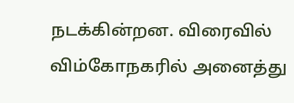நடக்கின்றன. விரைவில் விம்கோநகரில் அனைத்து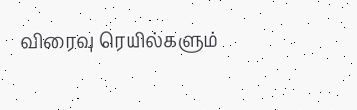விரைவு ரெயில்களும்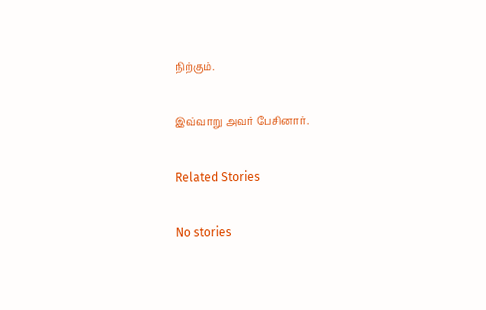நிற்கும்.

இவ்வாறு அவர் பேசினார்.

Related Stories

No stories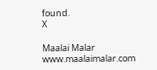found.
X

Maalai Malar
www.maalaimalar.com